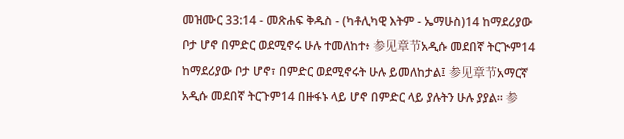መዝሙር 33:14 - መጽሐፍ ቅዱስ - (ካቶሊካዊ እትም - ኤማሁስ)14 ከማደሪያው ቦታ ሆኖ በምድር ወደሚኖሩ ሁሉ ተመለከተ፥ 参见章节አዲሱ መደበኛ ትርጒም14 ከማደሪያው ቦታ ሆኖ፣ በምድር ወደሚኖሩት ሁሉ ይመለከታል፤ 参见章节አማርኛ አዲሱ መደበኛ ትርጉም14 በዙፋኑ ላይ ሆኖ በምድር ላይ ያሉትን ሁሉ ያያል። 参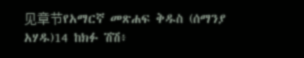见章节የአማርኛ መጽሐፍ ቅዱስ (ሰማንያ አሃዱ)14 ከክፉ ሽሽ፥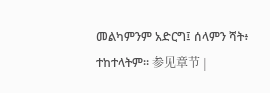መልካምንም አድርግ፤ ሰላምን ሻት፥ ተከተላትም። 参见章节 |